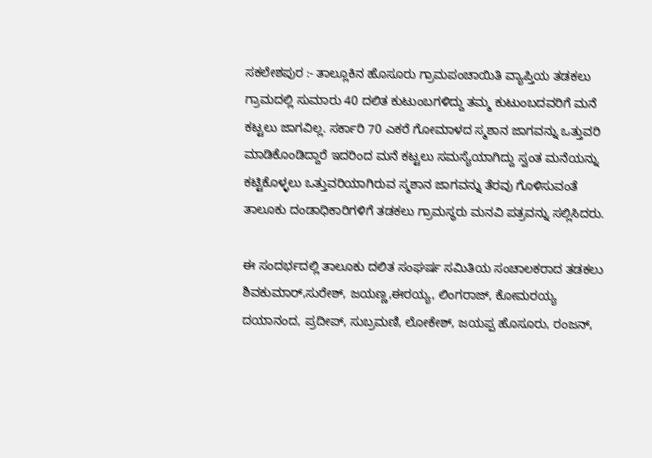ಸಕಲೇಶಪುರ :- ತಾಲ್ಲೂಕಿನ ಹೊಸೂರು ಗ್ರಾಮಪಂಚಾಯಿತಿ ವ್ಯಾಪ್ತಿಯ ತಡಕಲು ಗ್ರಾಮದಲ್ಲಿ ಸುಮಾರು 40 ದಲಿತ ಕುಟುಂಬಗಳಿದ್ದು ತಮ್ಮ ಕುಟುಂಬದವರಿಗೆ ಮನೆ ಕಟ್ಟಲು ಜಾಗವಿಲ್ಲ. ಸರ್ಕಾರಿ 70 ಎಕರೆ ಗೋಮಾಳದ ಸ್ಮಶಾನ ಜಾಗವನ್ನು ಒತ್ತುವರಿ ಮಾಡಿಕೊಂಡಿದ್ದಾರೆ ಇದರಿಂದ ಮನೆ ಕಟ್ಟಲು ಸಮಸ್ಯೆಯಾಗಿದ್ದು ಸ್ವಂತ ಮನೆಯನ್ನು ಕಟ್ಟಿಕೊಳ್ಳಲು ಒತ್ತುವರಿಯಾಗಿರುವ ಸ್ಮಶಾನ ಜಾಗವನ್ನು ತೆರವು ಗೊಳಿಸುವಂತೆ ತಾಲೂಕು ದಂಡಾಧಿಕಾರಿಗಳಿಗೆ ತಡಕಲು ಗ್ರಾಮಸ್ಥರು ಮನವಿ ಪತ್ರವನ್ನು ಸಲ್ಲಿಸಿದರು.

ಈ ಸಂದರ್ಭದಲ್ಲಿ ತಾಲೂಕು ದಲಿತ ಸಂಘರ್ಷ ಸಮಿತಿಯ ಸಂಚಾಲಕರಾದ ತಡಕಲು ಶಿವಕುಮಾರ್,ಸುರೇಶ್, ಜಯಣ್ಣ,ಈರಯ್ಯ, ಲಿಂಗರಾಜ್, ಕೋಮರಯ್ಯ ದಯಾನಂದ, ಪ್ರದೀಪ್, ಸುಬ್ರಮಣಿ, ಲೋಕೇಶ್, ಜಯಪ್ಪ ಹೊಸೂರು, ರಂಜನ್,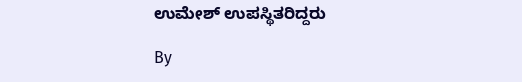ಉಮೇಶ್ ಉಪಸ್ಥಿತರಿದ್ದರು

By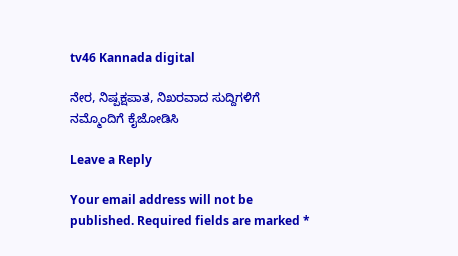tv46 Kannada digital

ನೇರ, ನಿಷ್ಪಕ್ಷಪಾತ, ನಿಖರವಾದ ಸುದ್ದಿಗಳಿಗೆ ನಮ್ಮೊಂದಿಗೆ ಕೈಜೋಡಿಸಿ

Leave a Reply

Your email address will not be published. Required fields are marked *